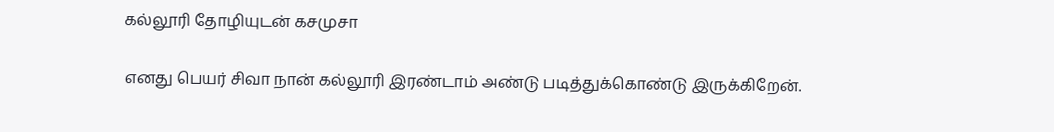கல்லூரி தோழியுடன் கசமுசா

எனது பெயர் சிவா நான் கல்லூரி இரண்டாம் அண்டு படித்துக்கொண்டு இருக்கிறேன்.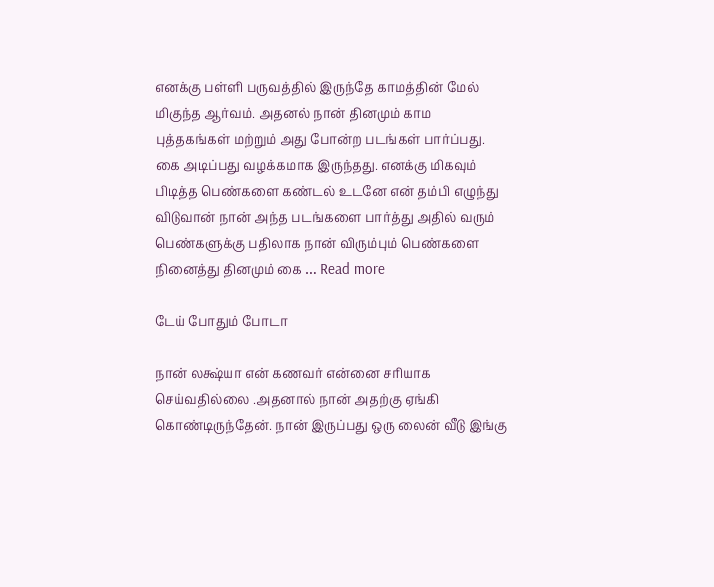எனக்கு பள்ளி பருவத்தில் இருந்தே காமத்தின் மேல் மிகுந்த ஆர்வம். அதனல் நான் தினமும் காம புத்தகங்கள் மற்றும் அது போன்ற படங்கள் பார்ப்பது. கை அடிப்பது வழக்கமாக இருந்தது. எனக்கு மிகவும் பிடித்த பெண்களை கண்டல் உடனே என் தம்பி எழுந்து விடுவான் நான் அந்த படங்களை பார்த்து அதில் வரும் பெண்களுக்கு பதிலாக நான் விரும்பும் பெண்களை நினைத்து தினமும் கை … Read more

டேய் போதும் போடா

நான் லக்ஷ்யா என் கணவர் என்னை சரியாக செய்வதில்லை .அதனால் நான் அதற்கு ஏங்கி கொண்டிருந்தேன். நான் இருப்பது ஒரு லைன் வீடு இங்கு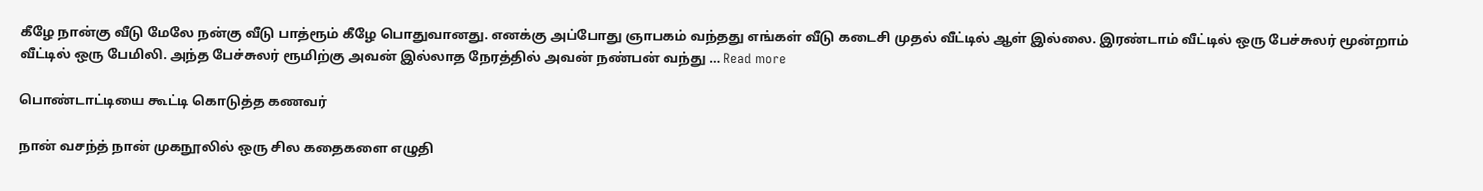கீழே நான்கு வீடு மேலே நன்கு வீடு பாத்ரூம் கீழே பொதுவானது. எனக்கு அப்போது ஞாபகம் வந்தது எங்கள் வீடு கடைசி முதல் வீட்டில் ஆள் இல்லை. இரண்டாம் வீட்டில் ஒரு பேச்சுலர் மூன்றாம் வீட்டில் ஒரு பேமிலி. அந்த பேச்சுலர் ரூமிற்கு அவன் இல்லாத நேரத்தில் அவன் நண்பன் வந்து … Read more

பொண்டாட்டியை கூட்டி கொடுத்த கணவர்

நான் வசந்த் நான் முகநூலில் ஒரு சில கதைகளை எழுதி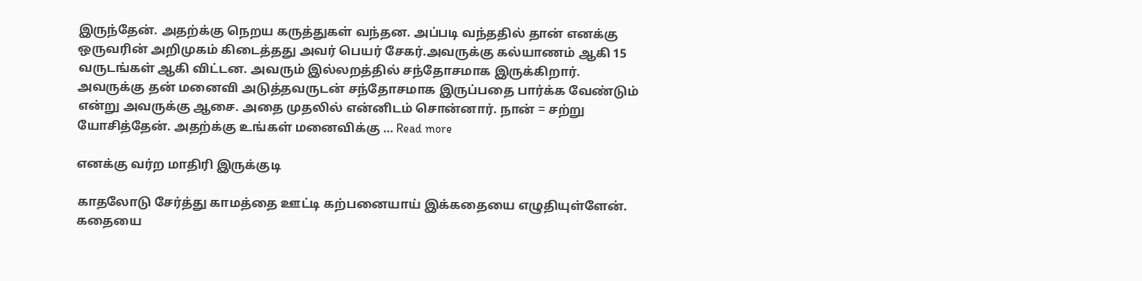இருந்தேன். அதற்க்கு நெறய கருத்துகள் வந்தன. அப்படி வந்ததில் தான் எனக்கு ஒருவரின் அறிமுகம் கிடைத்தது அவர் பெயர் சேகர்.அவருக்கு கல்யாணம் ஆகி 15 வருடங்கள் ஆகி விட்டன. அவரும் இல்லறத்தில் சந்தோசமாக இருக்கிறார். அவருக்கு தன் மனைவி அடுத்தவருடன் சந்தோசமாக இருப்பதை பார்க்க வேண்டும் என்று அவருக்கு ஆசை. அதை முதலில் என்னிடம் சொன்னார். நான் = சற்று யோசித்தேன். அதற்க்கு உங்கள் மனைவிக்கு … Read more

எனக்கு வர்ற மாதிரி இருக்குடி

காதலோடு சேர்த்து காமத்தை ஊட்டி கற்பனையாய் இக்கதையை எழுதியுள்ளேன். கதையை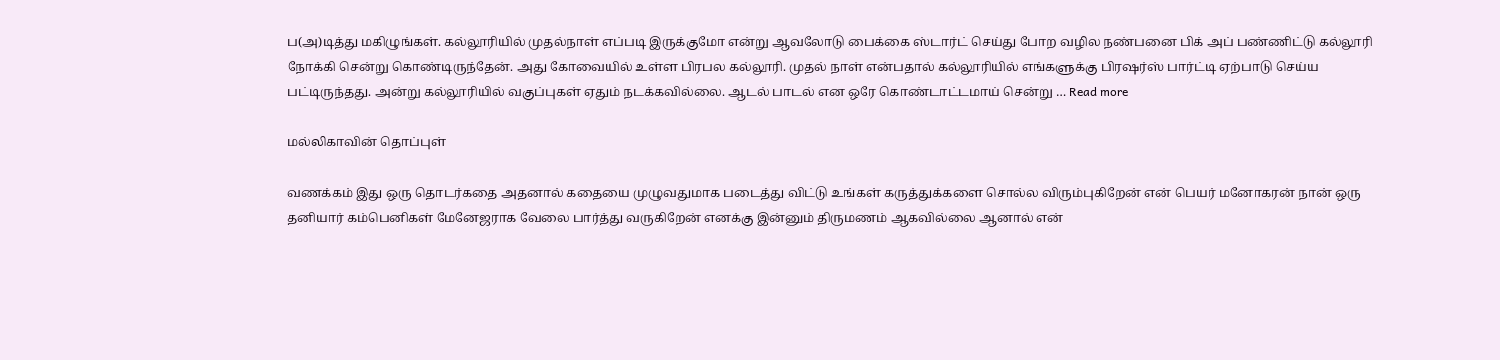ப(அ)டித்து மகிழுங்கள். கல்லூரியில் முதல்நாள் எப்படி இருக்குமோ என்று ஆவலோடு பைக்கை ஸ்டார்ட் செய்து போற வழில நண்பனை பிக் அப் பண்ணிட்டு கல்லூரி நோக்கி சென்று கொண்டிருந்தேன். அது கோவையில் உள்ள பிரபல கல்லூரி. முதல் நாள் என்பதால் கல்லூரியில் எங்களுக்கு பிரஷர்ஸ் பார்ட்டி ஏற்பாடு செய்ய பட்டிருந்தது. அன்று கல்லூரியில் வகுப்புகள் ஏதும் நடக்கவில்லை. ஆடல் பாடல் என ஒரே கொண்டாட்டமாய் சென்று … Read more

மல்லிகாவின் தொப்புள்

வணக்கம் இது ஒரு தொடர்கதை அதனால் கதையை முழுவதுமாக படைத்து விட்டு உங்கள் கருத்துக்களை சொல்ல விரும்புகிறேன் என் பெயர் மனோகரன் நான் ஒரு தனியார் கம்பெனிகள் மேனேஜராக வேலை பார்த்து வருகிறேன் எனக்கு இன்னும் திருமணம் ஆகவில்லை ஆனால் என்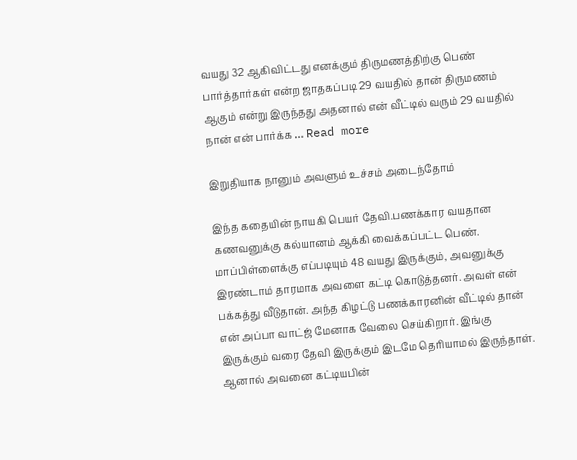வயது 32 ஆகிவிட்டது எனக்கும் திருமணத்திற்கு பெண் பார்த்தார்கள் என்ற ஜாதகப்படி 29 வயதில் தான் திருமணம் ஆகும் என்று இருந்தது அதனால் என் வீட்டில் வரும் 29 வயதில் நான் என் பார்க்க … Read more

இறுதியாக நானும் அவளும் உச்சம் அடைந்தோம்

இந்த கதையின் நாயகி பெயர் தேவி.பணக்கார வயதான கணவனுக்கு கல்யானம் ஆக்கி வைக்கப்பட்ட பெண். மாப்பிள்ளைக்கு எப்படியும் 48 வயது இருக்கும், அவனுக்கு இரண்டாம் தாரமாக அவளை கட்டி கொடுத்தனர். அவள் என் பக்கத்து வீடுதான். அந்த கிழட்டு பணக்காரனின் வீட்டில் தான் என் அப்பா வாட்ஜ் மேனாக வேலை செய்கிறார். இங்கு இருக்கும் வரை தேவி இருக்கும் இடமே தெரியாமல் இருந்தாள். ஆனால் அவனை கட்டியபின்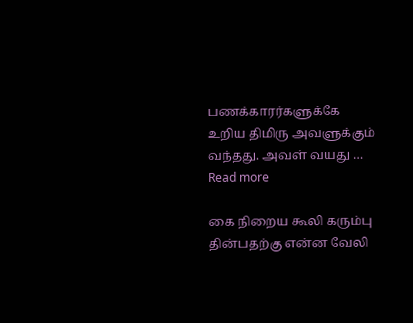பணக்காரர்களுக்கே உறிய திமிரு அவளுக்கும் வந்தது. அவள் வயது … Read more

கை நிறைய கூலி கரும்பு தின்பதற்கு என்ன வேலி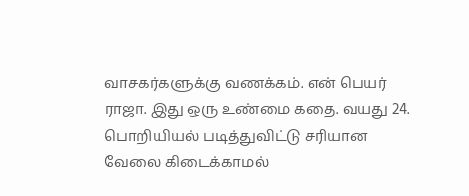வாசகர்களுக்கு வணக்கம். என் பெயர் ராஜா. இது ஒரு உண்மை கதை‌. வயது 24. பொறியியல் படித்துவிட்டு சரியான வேலை கிடைக்காமல்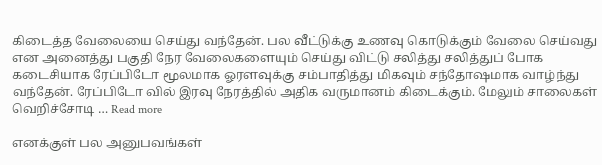கிடைத்த வேலையை செய்து வந்தேன். பல வீட்டுக்கு உணவு கொடுக்கும் வேலை செய்வது என அனைத்து பகுதி நேர வேலைகளையும் செய்து விட்டு சலித்து சலித்துப் போக கடைசியாக ரேப்பிடோ மூலமாக ஓரளவுக்கு சம்பாதித்து மிகவும் சந்தோஷமாக வாழ்ந்து வந்தேன். ரேப்பிடோ வில் இரவு நேரத்தில் அதிக வருமானம் கிடைக்கும். மேலும் சாலைகள் வெறிச்சோடி … Read more

எனக்குள் பல அனுபவங்கள்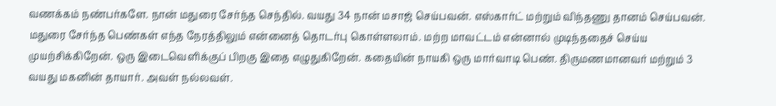வணக்கம் நண்பர்களே. நான் மதுரை சேர்ந்த செந்தில். வயது 34 நான் மசாஜ் செய்பவன். எஸ்கார்ட் மற்றும் விந்தணு தானம் செய்பவன். மதுரை சேர்ந்த பெண்கள் எந்த நேரத்திலும் என்னைத் தொடர்பு கொள்ளலாம். மற்ற மாவட்டம் என்னால் முடிந்ததைச் செய்ய முயற்சிக்கிறேன். ஒரு இடைவெளிக்குப் பிறகு இதை எழுதுகிறேன். கதையின் நாயகி ஒரு மார்வாடி பெண். திருமணமானவர் மற்றும் 3 வயது மகனின் தாயார். அவள் நல்லவள்.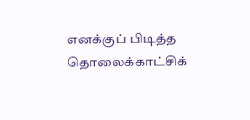எனக்குப் பிடித்த தொலைக்காட்சிக்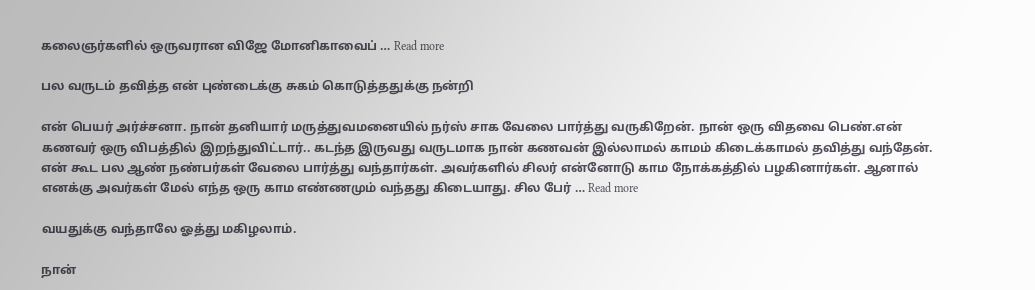கலைஞர்களில் ஒருவரான விஜே மோனிகாவைப் … Read more

பல வருடம் தவித்த என் புண்டைக்கு சுகம் கொடுத்ததுக்கு நன்றி

என் பெயர் அர்ச்சனா. நான் தனியார் மருத்துவமனையில் நர்ஸ் சாக வேலை பார்த்து வருகிறேன். நான் ஒரு விதவை பெண்.என் கணவர் ஒரு விபத்தில் இறந்துவிட்டார்.. கடந்த இருவது வருடமாக நான் கணவன் இல்லாமல் காமம் கிடைக்காமல் தவித்து வந்தேன். என் கூட பல ஆண் நண்பர்கள் வேலை பார்த்து வந்தார்கள். அவர்களில் சிலர் என்னோடு காம நோக்கத்தில் பழகினார்கள். ஆனால் எனக்கு அவர்கள் மேல் எந்த ஒரு காம எண்ணமும் வந்தது கிடையாது. சில பேர் … Read more

வயதுக்கு வந்தாலே ஓத்து மகிழலாம்.

நான்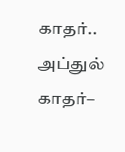காதர்.. அப்துல் காதர்–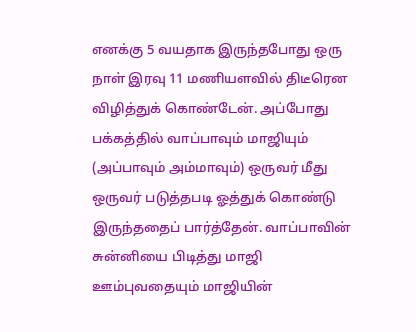எனக்கு 5 வயதாக இருந்தபோது ஒரு நாள் இரவு 11 மணியளவில் திடீரென விழித்துக் கொண்டேன். அப்போது பக்கத்தில் வாப்பாவும் மாஜியும் (அப்பாவும் அம்மாவும்) ஒருவர் மீது ஒருவர் படுத்தபடி ஓத்துக் கொண்டு இருந்ததைப் பார்த்தேன். வாப்பாவின் சுன்னியை பிடித்து மாஜி ஊம்புவதையும் மாஜியின்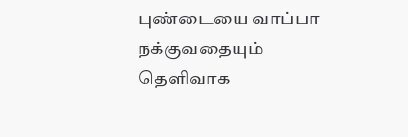புண்டையை வாப்பா நக்குவதையும் தெளிவாக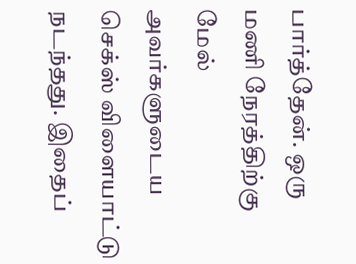பார்த்தேன். ஒரு மணி நேரத்திற்கு மேல் அவர்களுடைய செக்ஸ் விளையாட்டு நடந்தது. இதைப்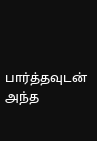பார்த்தவுடன் அந்த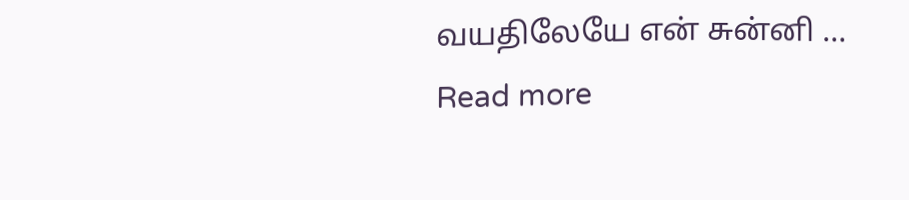வயதிலேயே என் சுன்னி … Read more